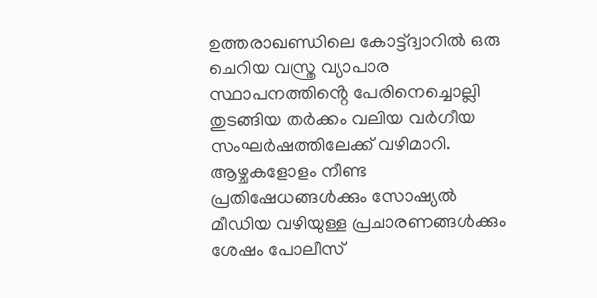ഉത്തരാഖണ്ഡിലെ കോട്ട്ദ്വാറിൽ ഒരു ചെറിയ വസ്ത്ര വ്യാപാര സ്ഥാപനത്തിൻ്റെ പേരിനെച്ചൊല്ലി തുടങ്ങിയ തർക്കം വലിയ വർഗീയ സംഘർഷത്തിലേക്ക് വഴിമാറി. ആഴ്ചകളോളം നീണ്ട പ്രതിഷേധങ്ങൾക്കും സോഷ്യൽ മീഡിയ വഴിയുള്ള പ്രചാരണങ്ങൾക്കും ശേഷം പോലീസ്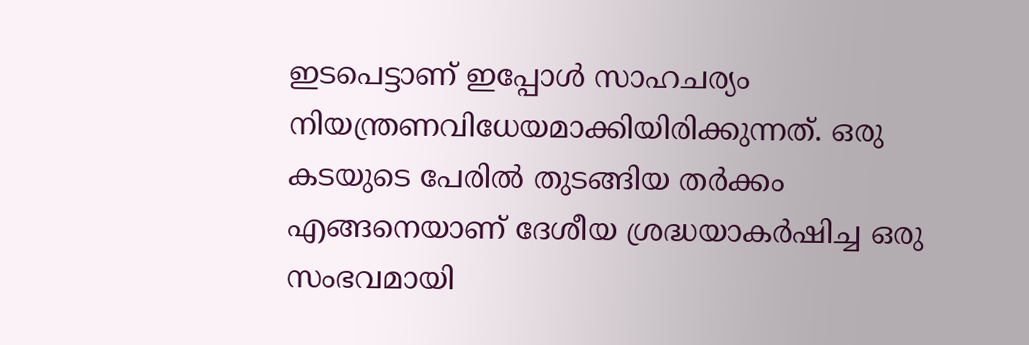ഇടപെട്ടാണ് ഇപ്പോൾ സാഹചര്യം നിയന്ത്രണവിധേയമാക്കിയിരിക്കുന്നത്. ഒരു കടയുടെ പേരിൽ തുടങ്ങിയ തർക്കം എങ്ങനെയാണ് ദേശീയ ശ്രദ്ധയാകർഷിച്ച ഒരു സംഭവമായി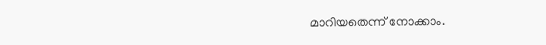മാറിയതെന്ന് നോക്കാം.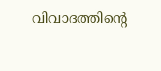വിവാദത്തിൻ്റെ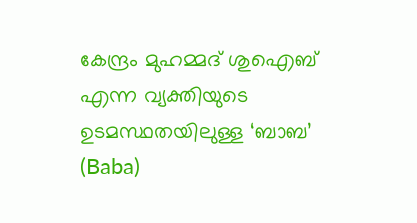കേന്ദ്രം മുഹമ്മദ് ശുഐബ് എന്ന വ്യക്തിയുടെ ഉടമസ്ഥതയിലുള്ള ‘ബാബ’ (Baba)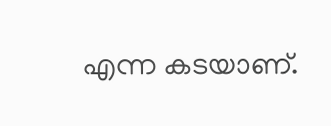എന്ന കടയാണ്.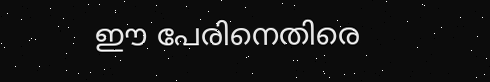ഈ പേരിനെതിരെ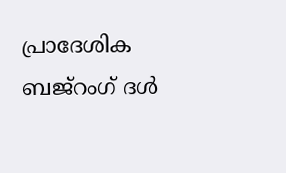പ്രാദേശിക ബജ്‌റംഗ് ദൾ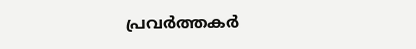പ്രവർത്തകർ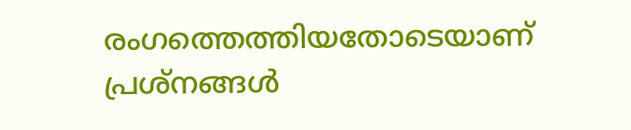രംഗത്തെത്തിയതോടെയാണ് പ്രശ്നങ്ങൾ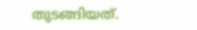തുടങ്ങിയത്.